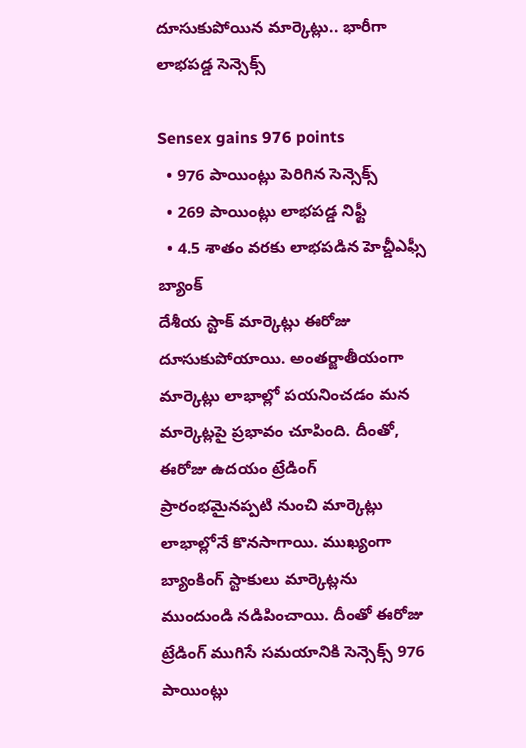దూసుకుపోయిన మార్కెట్లు.. భారీగా లాభపడ్డ సెన్సెక్స్

Sensex gains 976 points
  • 976 పాయింట్లు పెరిగిన సెన్సెక్స్
  • 269 పాయింట్లు లాభపడ్డ నిఫ్టీ
  • 4.5 శాతం వరకు లాభపడిన హెచ్డీఎఫ్సీ బ్యాంక్
దేశీయ స్టాక్ మార్కెట్లు ఈరోజు దూసుకుపోయాయి. అంతర్జాతీయంగా మార్కెట్లు లాభాల్లో పయనించడం మన మార్కెట్లపై ప్రభావం చూపింది. దీంతో, ఈరోజు ఉదయం ట్రేడింగ్ ప్రారంభమైనప్పటి నుంచి మార్కెట్లు లాభాల్లోనే కొనసాగాయి. ముఖ్యంగా బ్యాంకింగ్ స్టాకులు మార్కెట్లను ముందుండి నడిపించాయి. దీంతో ఈరోజు ట్రేడింగ్ ముగిసే సమయానికి సెన్సెక్స్ 976 పాయింట్లు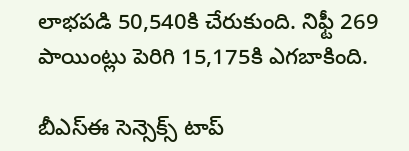లాభపడి 50,540కి చేరుకుంది. నిఫ్టీ 269 పాయింట్లు పెరిగి 15,175కి ఎగబాకింది.

బీఎస్ఈ సెన్సెక్స్ టాప్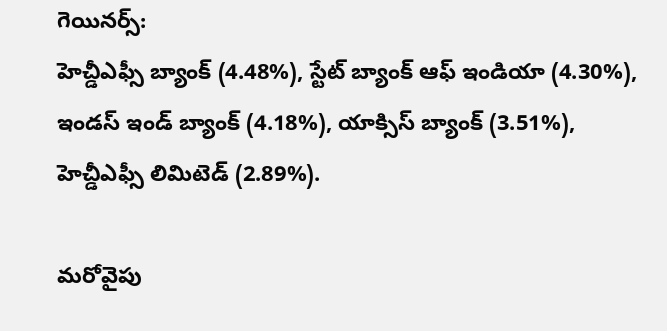గెయినర్స్:
హెచ్డీఎఫ్సీ బ్యాంక్ (4.48%), స్టేట్ బ్యాంక్ ఆఫ్ ఇండియా (4.30%), ఇండస్ ఇండ్ బ్యాంక్ (4.18%), యాక్సిస్ బ్యాంక్ (3.51%), హెచ్డీఎఫ్సీ లిమిటెడ్ (2.89%).

మరోవైపు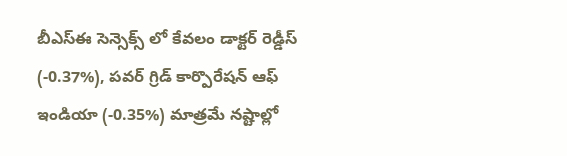బీఎస్ఈ సెన్సెక్స్ లో కేవలం డాక్టర్ రెడ్డీస్ (-0.37%), పవర్ గ్రిడ్ కార్పొరేషన్ ఆఫ్ ఇండియా (-0.35%) మాత్రమే నష్టాల్లో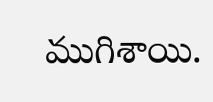ముగిశాయి.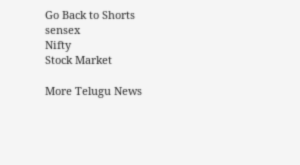Go Back to Shorts
sensex
Nifty
Stock Market

More Telugu News